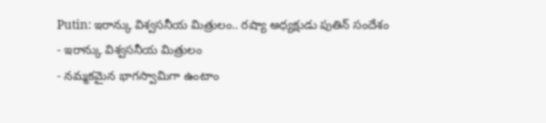Putin: ఇరాన్కు విశ్వసనీయ మిత్రులం.. రష్యా అధ్యక్షుడు పుతిన్ సందేశం
- ఇరాన్కు విశ్వసనీయ మిత్రులం
- నమ్మకమైన భాగస్వామిగా ఉంటాం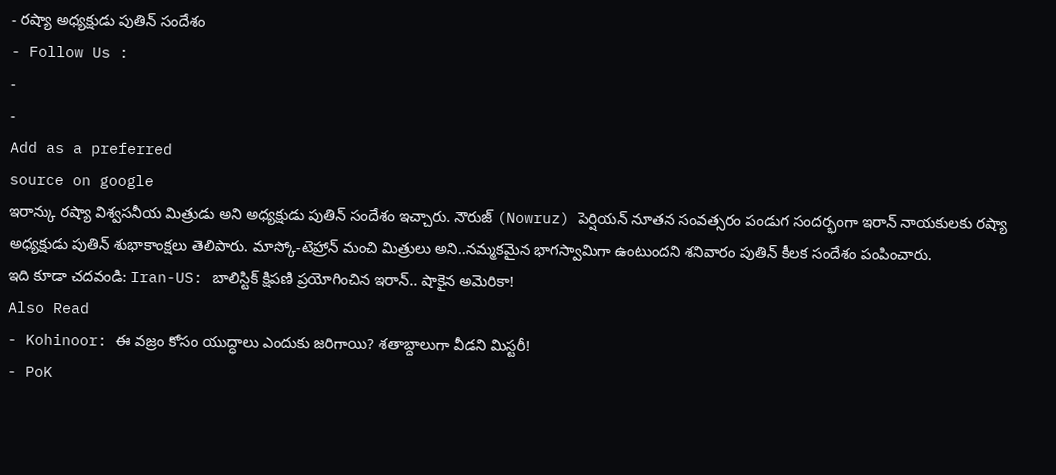- రష్యా అధ్యక్షుడు పుతిన్ సందేశం
- Follow Us :
-
-
Add as a preferred
source on google
ఇరాన్కు రష్యా విశ్వసనీయ మిత్రుడు అని అధ్యక్షుడు పుతిన్ సందేశం ఇచ్చారు. నౌరుజ్ (Nowruz) పెర్షియన్ నూతన సంవత్సరం పండుగ సందర్భంగా ఇరాన్ నాయకులకు రష్యా అధ్యక్షుడు పుతిన్ శుభాకాంక్షలు తెలిపారు. మాస్కో-టెహ్రాన్ మంచి మిత్రులు అని..నమ్మకమైన భాగస్వామిగా ఉంటుందని శనివారం పుతిన్ కీలక సందేశం పంపించారు.
ఇది కూడా చదవండి: Iran-US: బాలిస్టిక్ క్షిపణి ప్రయోగించిన ఇరాన్.. షాకైన అమెరికా!
Also Read
- Kohinoor: ఈ వజ్రం కోసం యుద్ధాలు ఎందుకు జరిగాయి? శతాబ్దాలుగా వీడని మిస్టరీ!
- PoK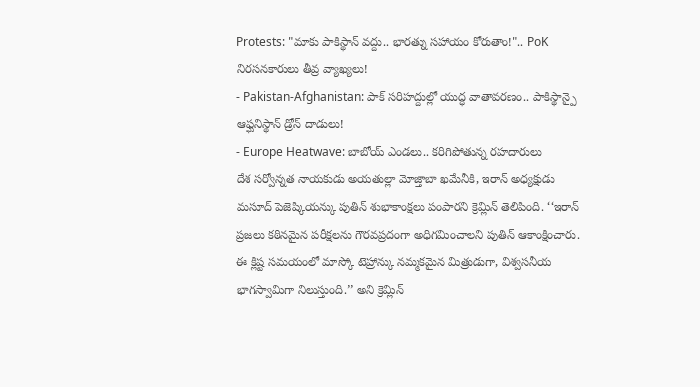Protests: "మాకు పాకిస్థాన్ వద్దు.. భారత్ను సహాయం కోరుతాం!".. PoK నిరసనకారులు తీవ్ర వ్యాఖ్యలు!
- Pakistan-Afghanistan: పాక్ సరిహద్దుల్లో యుద్ధ వాతావరణం.. పాకిస్థాన్పై ఆఫ్ఘనిస్థాన్ డ్రోన్ దాడులు!
- Europe Heatwave: బాబోయ్ ఎండలు.. కరిగిపోతున్న రహదారులు
దేశ సర్వోన్నత నాయకుడు అయతుల్లా మోజ్తాబా ఖమేనీకి, ఇరాన్ అధ్యక్షుడు మసూద్ పెజెష్కియన్కు పుతిన్ శుభాకాంక్షలు పంపారని క్రెమ్లిన్ తెలిపింది. ‘‘ఇరాన్ ప్రజలు కఠినమైన పరీక్షలను గౌరవప్రదంగా అధిగమించాలని పుతిన్ ఆకాంక్షించారు. ఈ క్లిష్ట సమయంలో మాస్కో టెహ్రాన్కు నమ్మకమైన మిత్రుడుగా, విశ్వసనీయ భాగస్వామిగా నిలుస్తుంది.’’ అని క్రెమ్లిన్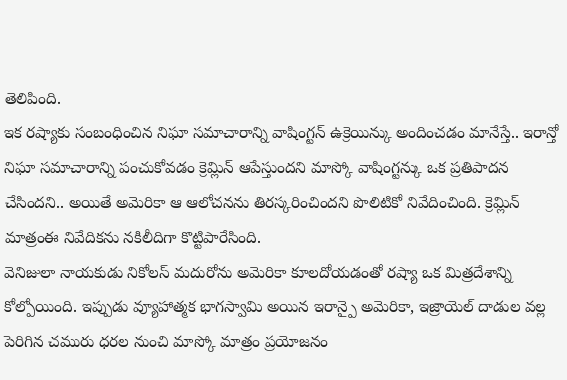తెలిపింది.
ఇక రష్యాకు సంబంధించిన నిఘా సమాచారాన్ని వాషింగ్టన్ ఉక్రెయిన్కు అందించడం మానేస్తే.. ఇరాన్తో నిఘా సమాచారాన్ని పంచుకోవడం క్రెమ్లిన్ ఆపేస్తుందని మాస్కో వాషింగ్టన్కు ఒక ప్రతిపాదన చేసిందని.. అయితే అమెరికా ఆ ఆలోచనను తిరస్కరించిందని పొలిటికో నివేదించింది. క్రెమ్లిన్ మాత్రంఈ నివేదికను నకిలీదిగా కొట్టిపారేసింది.
వెనిజులా నాయకుడు నికోలస్ మదురోను అమెరికా కూలదోయడంతో రష్యా ఒక మిత్రదేశాన్ని కోల్పోయింది. ఇప్పుడు వ్యూహాత్మక భాగస్వామి అయిన ఇరాన్పై అమెరికా, ఇజ్రాయెల్ దాడుల వల్ల పెరిగిన చమురు ధరల నుంచి మాస్కో మాత్రం ప్రయోజనం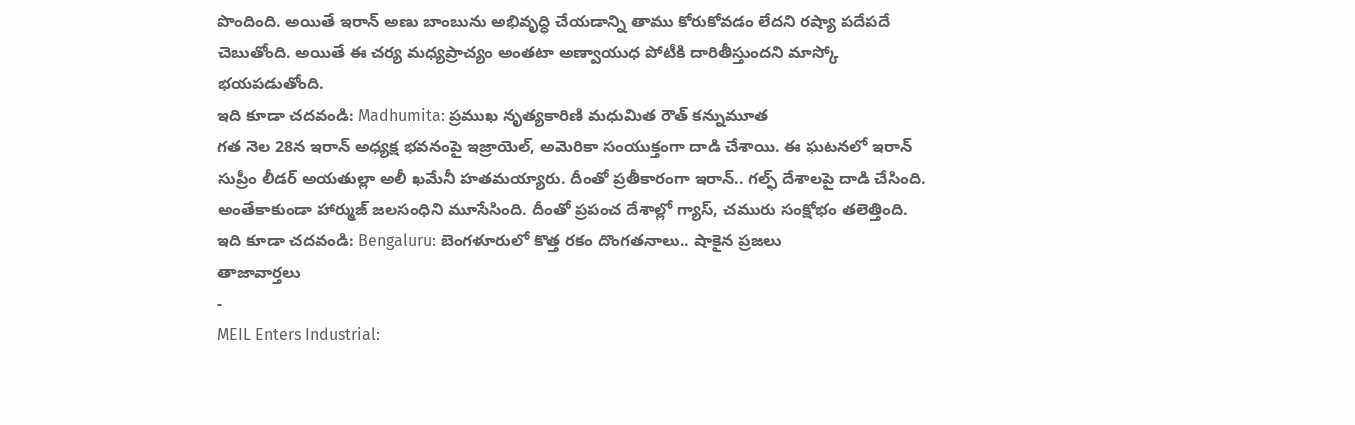పొందింది. అయితే ఇరాన్ అణు బాంబును అభివృద్ధి చేయడాన్ని తాము కోరుకోవడం లేదని రష్యా పదేపదే చెబుతోంది. అయితే ఈ చర్య మధ్యప్రాచ్యం అంతటా అణ్వాయుధ పోటీకి దారితీస్తుందని మాస్కో భయపడుతోంది.
ఇది కూడా చదవండి: Madhumita: ప్రముఖ నృత్యకారిణి మధుమిత రౌత్ కన్నుమూత
గత నెల 28న ఇరాన్ అధ్యక్ష భవనంపై ఇజ్రాయెల్, అమెరికా సంయుక్తంగా దాడి చేశాయి. ఈ ఘటనలో ఇరాన్ సుప్రీం లీడర్ అయతుల్లా అలీ ఖమేనీ హతమయ్యారు. దీంతో ప్రతీకారంగా ఇరాన్.. గల్ఫ్ దేశాలపై దాడి చేసింది. అంతేకాకుండా హార్ముజ్ జలసంధిని మూసేసింది. దీంతో ప్రపంచ దేశాల్లో గ్యాస్, చమురు సంక్షోభం తలెత్తింది.
ఇది కూడా చదవండి: Bengaluru: బెంగళూరులో కొత్త రకం దొంగతనాలు.. షాకైన ప్రజలు
తాజావార్తలు
-
MEIL Enters Industrial: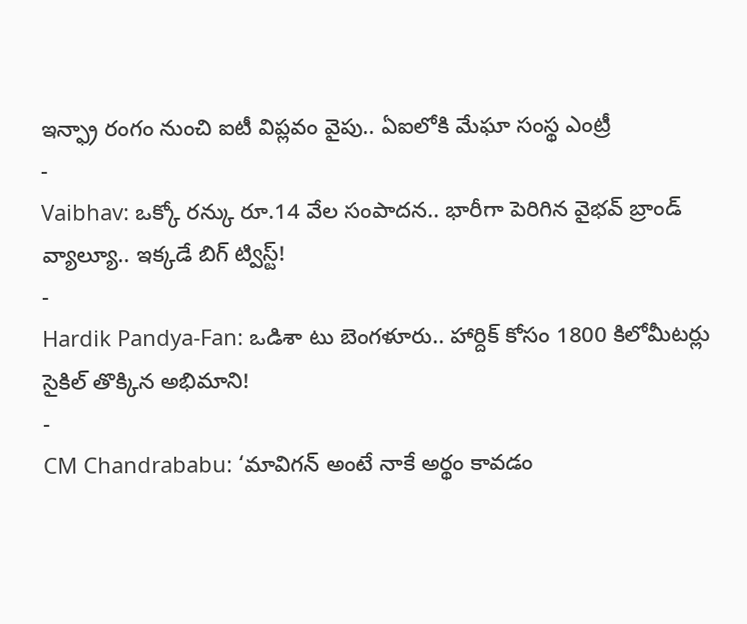ఇన్ఫ్రా రంగం నుంచి ఐటీ విప్లవం వైపు.. ఏఐలోకి మేఘా సంస్థ ఎంట్రీ
-
Vaibhav: ఒక్కో రన్కు రూ.14 వేల సంపాదన.. భారీగా పెరిగిన వైభవ్ బ్రాండ్ వ్యాల్యూ.. ఇక్కడే బిగ్ ట్విస్ట్!
-
Hardik Pandya-Fan: ఒడిశా టు బెంగళూరు.. హార్దిక్ కోసం 1800 కిలోమీటర్లు సైకిల్ తొక్కిన అభిమాని!
-
CM Chandrababu: ‘మావిగన్ అంటే నాకే అర్థం కావడం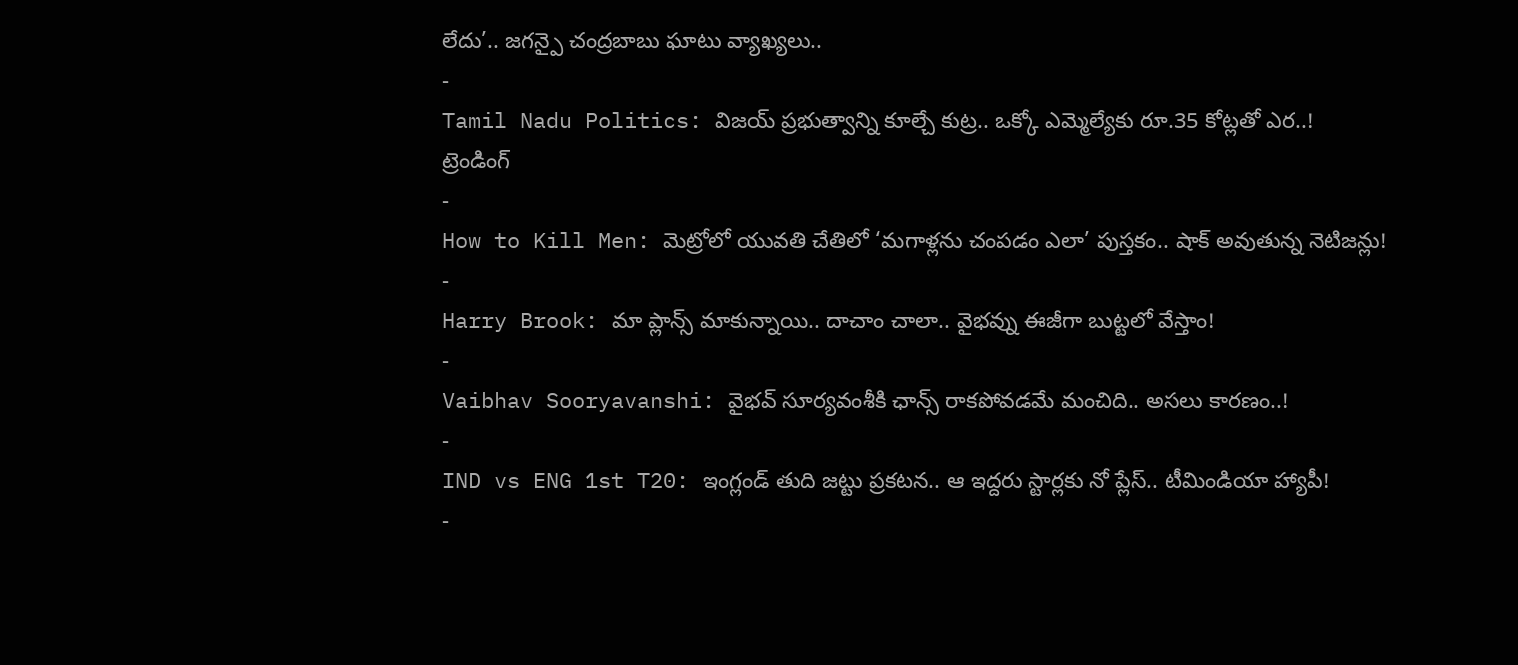లేదు’.. జగన్పై చంద్రబాబు ఘాటు వ్యాఖ్యలు..
-
Tamil Nadu Politics: విజయ్ ప్రభుత్వాన్ని కూల్చే కుట్ర.. ఒక్కో ఎమ్మెల్యేకు రూ.35 కోట్లతో ఎర..!
ట్రెండింగ్
-
How to Kill Men: మెట్రోలో యువతి చేతిలో ‘మగాళ్లను చంపడం ఎలా’ పుస్తకం.. షాక్ అవుతున్న నెటిజన్లు!
-
Harry Brook: మా ప్లాన్స్ మాకున్నాయి.. దాచాం చాలా.. వైభవ్ను ఈజీగా బుట్టలో వేస్తాం!
-
Vaibhav Sooryavanshi: వైభవ్ సూర్యవంశీకి ఛాన్స్ రాకపోవడమే మంచిది.. అసలు కారణం..!
-
IND vs ENG 1st T20: ఇంగ్లండ్ తుది జట్టు ప్రకటన.. ఆ ఇద్దరు స్టార్లకు నో ప్లేస్.. టీమిండియా హ్యాపీ!
-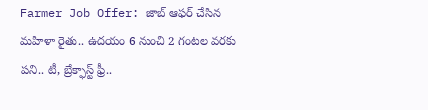Farmer Job Offer: జాబ్ ఆఫర్ చేసిన మహిళా రైతు.. ఉదయం 6 నుంచి 2 గంటల వరకు పని.. టీ, బ్రేక్ఫాస్ట్ ఫ్రీ..